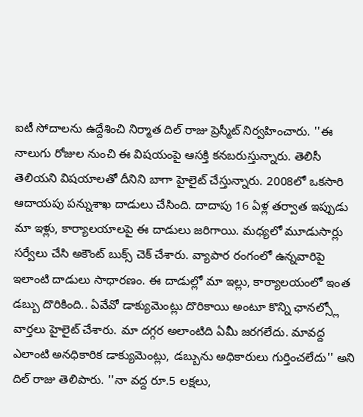ఐటీ సోదాలను ఉద్దేశించి నిర్మాత దిల్ రాజు ప్రెస్మీట్ నిర్వహించారు. ''ఈ నాలుగు రోజుల నుంచి ఈ విషయంపై ఆసక్తి కనబరుస్తున్నారు. తెలిసీ తెలియని విషయాలతో దీనిని బాగా హైలైట్ చేస్తున్నారు. 2008లో ఒకసారి ఆదాయపు పన్నుశాఖ దాడులు చేసింది. దాదాపు 16 ఏళ్ల తర్వాత ఇప్పుడు మా ఇళ్లు, కార్యాలయాలపై ఈ దాడులు జరిగాయి. మధ్యలో మూడుసార్లు సర్వేలు చేసి అకౌంట్ బుక్స్ చెక్ చేశారు. వ్యాపార రంగంలో ఉన్నవారిపై ఇలాంటి దాడులు సాధారణం. ఈ దాడుల్లో మా ఇల్లు, కార్యాలయంలో ఇంత డబ్బు దొరికింది.. ఏవేవో డాక్యుమెంట్లు దొరికాయి అంటూ కొన్ని ఛానల్స్లో వార్తలు హైలైట్ చేశారు. మా దగ్గర అలాంటిది ఏమీ జరగలేదు. మావద్ద ఎలాంటి అనధికారిక డాక్యుమెంట్లు, డబ్బును అధికారులు గుర్తించలేదు'' అని దిల్ రాజు తెలిపారు. ''నా వద్ద రూ.5 లక్షలు,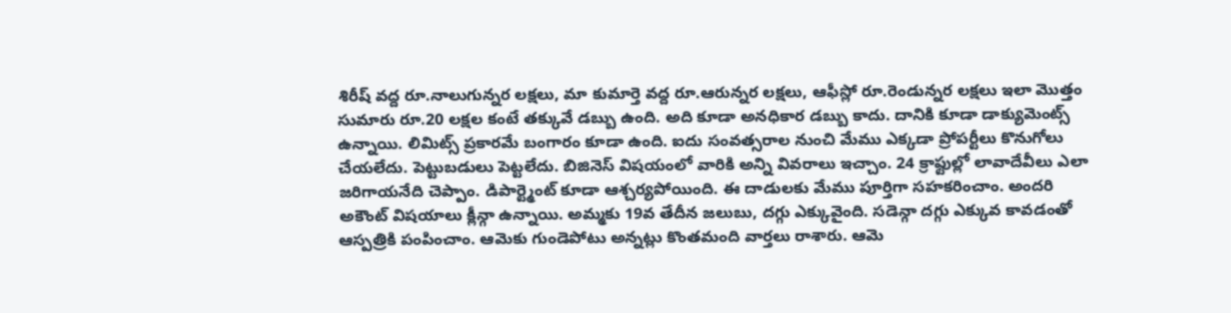శిరీష్ వద్ద రూ.నాలుగున్నర లక్షలు, మా కుమార్తె వద్ద రూ.ఆరున్నర లక్షలు, ఆఫీస్లో రూ.రెండున్నర లక్షలు ఇలా మొత్తం సుమారు రూ.20 లక్షల కంటే తక్కువే డబ్బు ఉంది. అది కూడా అనధికార డబ్బు కాదు. దానికి కూడా డాక్యుమెంట్స్ ఉన్నాయి. లిమిట్స్ ప్రకారమే బంగారం కూడా ఉంది. ఐదు సంవత్సరాల నుంచి మేము ఎక్కడా ప్రోపర్టీలు కొనుగోలు చేయలేదు. పెట్టుబడులు పెట్టలేదు. బిజినెస్ విషయంలో వారికి అన్ని వివరాలు ఇచ్చాం. 24 క్రాఫ్టుల్లో లావాదేవీలు ఎలా జరిగాయనేది చెప్పాం. డిపార్ట్మెంట్ కూడా ఆశ్చర్యపోయింది. ఈ దాడులకు మేము పూర్తిగా సహకరించాం. అందరి అకౌంట్ విషయాలు క్లీన్గా ఉన్నాయి. అమ్మకు 19వ తేదీన జలుబు, దగ్గు ఎక్కువైంది. సడెన్గా దగ్గు ఎక్కువ కావడంతో ఆస్పత్రికి పంపించాం. ఆమెకు గుండెపోటు అన్నట్లు కొంతమంది వార్తలు రాశారు. ఆమె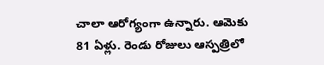చాలా ఆరోగ్యంగా ఉన్నారు. ఆమెకు 81 ఏళ్లు. రెండు రోజులు ఆస్పత్రిలో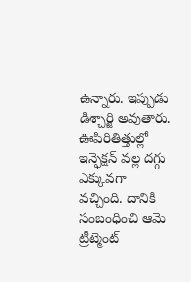ఉన్నారు. ఇప్పుడు డిశ్చార్జి అవుతారు. ఊపిరితిత్తుల్లో ఇన్ఫెక్షన్ వల్ల దగ్గు ఎక్కువగా వచ్చింది. దానికి సంబంధించి ఆమె ట్రీట్మెంట్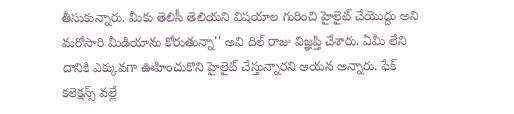తీసుకున్నారు. మీకు తెలిసీ తెలియని విషయాల గురించి హైలైట్ చేయొద్దు అని మరోసారి మీడియాను కోరుతున్నా'' అని దిల్ రాజు విజ్ఞప్తి చేశారు. ఏమీ లేని దానికి ఎక్కువగా ఊహించుకొని హైలైట్ చేస్తున్నారని ఆయన అన్నారు. ఫేక్ కలెక్షన్స్ వల్లే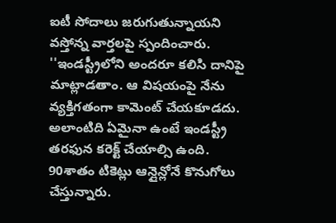ఐటీ సోదాలు జరుగుతున్నాయని వస్తోన్న వార్తలపై స్పందించారు. ''ఇండస్ట్రీలోని అందరూ కలిసి దానిపై మాట్లాడతాం. ఆ విషయంపై నేను వ్యక్తిగతంగా కామెంట్ చేయకూడదు. అలాంటిది ఏమైనా ఉంటే ఇండస్ట్రీ తరఫున కరెక్ట్ చేయాల్సి ఉంది. 90శాతం టికెట్లు ఆన్లైన్లోనే కొనుగోలు చేస్తున్నారు.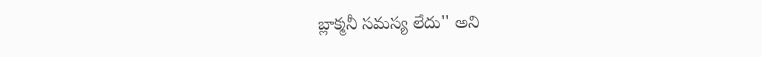బ్లాక్మనీ సమస్య లేదు'' అని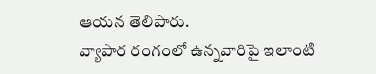ఆయన తెలిపారు.
వ్యాపార రంగంలో ఉన్నవారిపై ఇలాంటి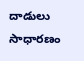దాడులు సాధారణం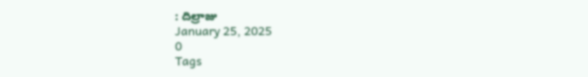: దిల్రాజు
January 25, 2025
0
Tags